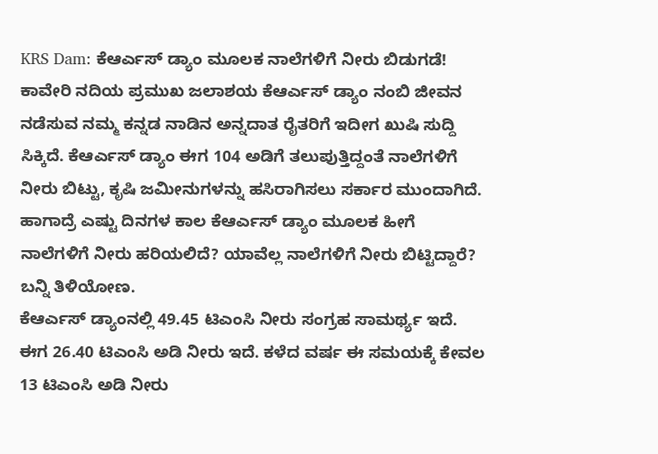KRS Dam: ಕೆಆರ್ಎಸ್ ಡ್ಯಾಂ ಮೂಲಕ ನಾಲೆಗಳಿಗೆ ನೀರು ಬಿಡುಗಡೆ!
ಕಾವೇರಿ ನದಿಯ ಪ್ರಮುಖ ಜಲಾಶಯ ಕೆಆರ್ಎಸ್ ಡ್ಯಾಂ ನಂಬಿ ಜೀವನ ನಡೆಸುವ ನಮ್ಮ ಕನ್ನಡ ನಾಡಿನ ಅನ್ನದಾತ ರೈತರಿಗೆ ಇದೀಗ ಖುಷಿ ಸುದ್ದಿ ಸಿಕ್ಕಿದೆ. ಕೆಆರ್ಎಸ್ ಡ್ಯಾಂ ಈಗ 104 ಅಡಿಗೆ ತಲುಪುತ್ತಿದ್ದಂತೆ ನಾಲೆಗಳಿಗೆ ನೀರು ಬಿಟ್ಟು, ಕೃಷಿ ಜಮೀನುಗಳನ್ನು ಹಸಿರಾಗಿಸಲು ಸರ್ಕಾರ ಮುಂದಾಗಿದೆ. ಹಾಗಾದ್ರೆ ಎಷ್ಟು ದಿನಗಳ ಕಾಲ ಕೆಆರ್ಎಸ್ ಡ್ಯಾಂ ಮೂಲಕ ಹೀಗೆ ನಾಲೆಗಳಿಗೆ ನೀರು ಹರಿಯಲಿದೆ? ಯಾವೆಲ್ಲ ನಾಲೆಗಳಿಗೆ ನೀರು ಬಿಟ್ಟಿದ್ದಾರೆ? ಬನ್ನಿ ತಿಳಿಯೋಣ.
ಕೆಆರ್ಎಸ್ ಡ್ಯಾಂನಲ್ಲಿ 49.45 ಟಿಎಂಸಿ ನೀರು ಸಂಗ್ರಹ ಸಾಮರ್ಥ್ಯ ಇದೆ. ಈಗ 26.40 ಟಿಎಂಸಿ ಅಡಿ ನೀರು ಇದೆ. ಕಳೆದ ವರ್ಷ ಈ ಸಮಯಕ್ಕೆ ಕೇವಲ 13 ಟಿಎಂಸಿ ಅಡಿ ನೀರು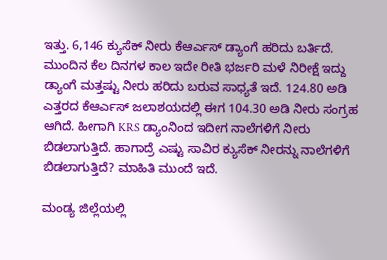ಇತ್ತು. 6,146 ಕ್ಯುಸೆಕ್ ನೀರು ಕೆಆರ್ಎಸ್ ಡ್ಯಾಂಗೆ ಹರಿದು ಬರ್ತಿದೆ. ಮುಂದಿನ ಕೆಲ ದಿನಗಳ ಕಾಲ ಇದೇ ರೀತಿ ಭರ್ಜರಿ ಮಳೆ ನಿರೀಕ್ಷೆ ಇದ್ದು ಡ್ಯಾಂಗೆ ಮತ್ತಷ್ಟು ನೀರು ಹರಿದು ಬರುವ ಸಾಧ್ಯತೆ ಇದೆ. 124.80 ಅಡಿ ಎತ್ತರದ ಕೆಆರ್ಎಸ್ ಜಲಾಶಯದಲ್ಲಿ ಈಗ 104.30 ಅಡಿ ನೀರು ಸಂಗ್ರಹ ಆಗಿದೆ. ಹೀಗಾಗಿ KRS ಡ್ಯಾಂನಿಂದ ಇದೀಗ ನಾಲೆಗಳಿಗೆ ನೀರು ಬಿಡಲಾಗುತ್ತಿದೆ. ಹಾಗಾದ್ರೆ ಎಷ್ಟು ಸಾವಿರ ಕ್ಯುಸೆಕ್ ನೀರನ್ನು ನಾಲೆಗಳಿಗೆ ಬಿಡಲಾಗುತ್ತಿದೆ? ಮಾಹಿತಿ ಮುಂದೆ ಇದೆ.

ಮಂಡ್ಯ ಜಿಲ್ಲೆಯಲ್ಲಿ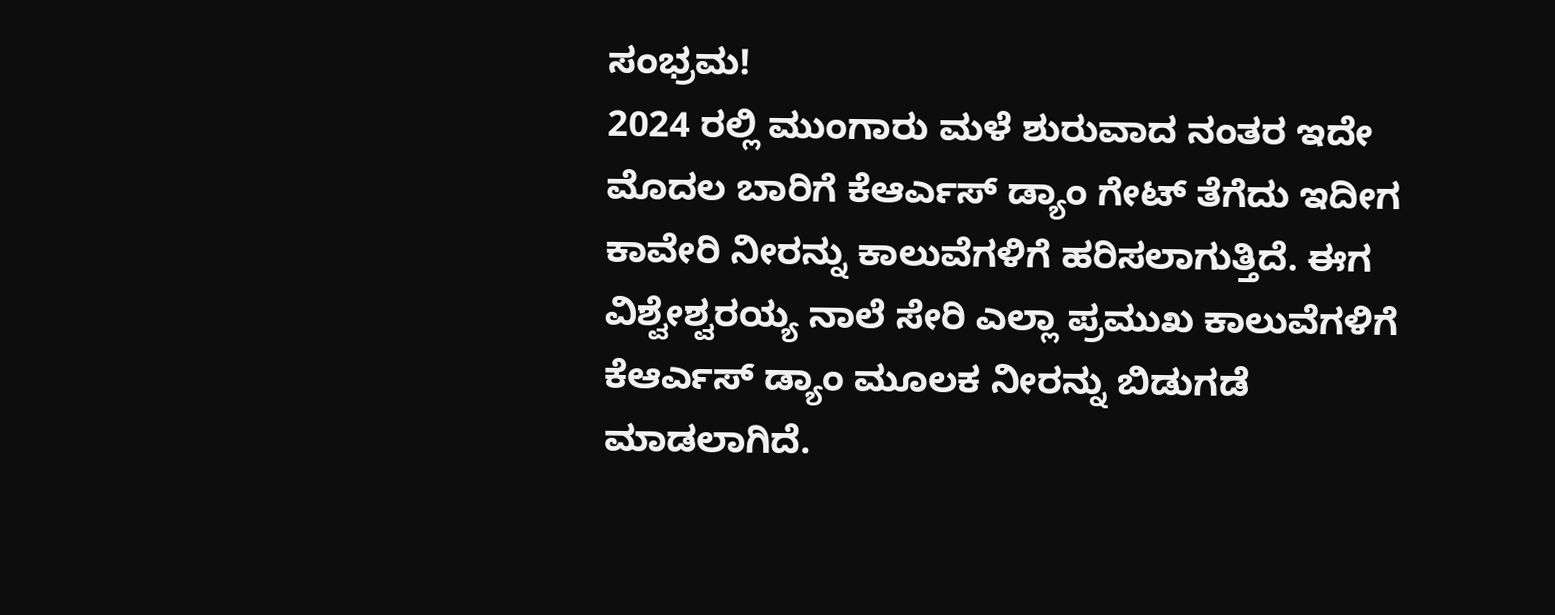ಸಂಭ್ರಮ!
2024 ರಲ್ಲಿ ಮುಂಗಾರು ಮಳೆ ಶುರುವಾದ ನಂತರ ಇದೇ ಮೊದಲ ಬಾರಿಗೆ ಕೆಆರ್ಎಸ್ ಡ್ಯಾಂ ಗೇಟ್ ತೆಗೆದು ಇದೀಗ ಕಾವೇರಿ ನೀರನ್ನು ಕಾಲುವೆಗಳಿಗೆ ಹರಿಸಲಾಗುತ್ತಿದೆ. ಈಗ ವಿಶ್ವೇಶ್ವರಯ್ಯ ನಾಲೆ ಸೇರಿ ಎಲ್ಲಾ ಪ್ರಮುಖ ಕಾಲುವೆಗಳಿಗೆ ಕೆಆರ್ಎಸ್ ಡ್ಯಾಂ ಮೂಲಕ ನೀರನ್ನು ಬಿಡುಗಡೆ ಮಾಡಲಾಗಿದೆ.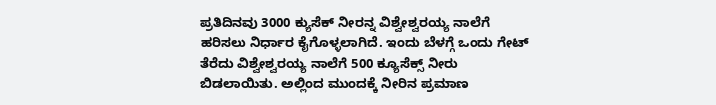ಪ್ರತಿದಿನವು 3000 ಕ್ಯುಸೆಕ್ ನೀರನ್ನ ವಿಶ್ವೇಶ್ವರಯ್ಯ ನಾಲೆಗೆ ಹರಿಸಲು ನಿರ್ಧಾರ ಕೈಗೊಳ್ಳಲಾಗಿದೆ. ಇಂದು ಬೆಳಗ್ಗೆ ಒಂದು ಗೇಟ್ ತೆರೆದು ವಿಶ್ವೇಶ್ವರಯ್ಯ ನಾಲೆಗೆ 500 ಕ್ಯೂಸೆಕ್ಸ್ ನೀರು ಬಿಡಲಾಯಿತು. ಅಲ್ಲಿಂದ ಮುಂದಕ್ಕೆ ನೀರಿನ ಪ್ರಮಾಣ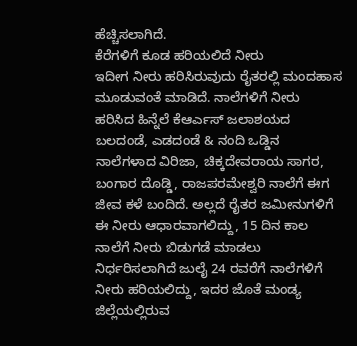ಹೆಚ್ಚಿಸಲಾಗಿದೆ.
ಕೆರೆಗಳಿಗೆ ಕೂಡ ಹರಿಯಲಿದೆ ನೀರು
ಇದೀಗ ನೀರು ಹರಿಸಿರುವುದು ರೈತರಲ್ಲಿ ಮಂದಹಾಸ ಮೂಡುವಂತೆ ಮಾಡಿದೆ. ನಾಲೆಗಳಿಗೆ ನೀರು ಹರಿಸಿದ ಹಿನ್ನೆಲೆ ಕೆಆರ್ಎಸ್ ಜಲಾಶಯದ ಬಲದಂಡೆ, ಎಡದಂಡೆ & ನಂದಿ ಒಡ್ಡಿನ ನಾಲೆಗಳಾದ ವಿರಿಜಾ, ಚಿಕ್ಕದೇವರಾಯ ಸಾಗರ, ಬಂಗಾರ ದೊಡ್ಡಿ, ರಾಜಪರಮೇಶ್ವರಿ ನಾಲೆಗೆ ಈಗ ಜೀವ ಕಳೆ ಬಂದಿದೆ. ಅಲ್ಲದೆ ರೈತರ ಜಮೀನುಗಳಿಗೆ ಈ ನೀರು ಆಧಾರವಾಗಲಿದ್ದು, 15 ದಿನ ಕಾಲ ನಾಲೆಗೆ ನೀರು ಬಿಡುಗಡೆ ಮಾಡಲು ನಿರ್ಧರಿಸಲಾಗಿದೆ ಜುಲೈ 24 ರವರೆಗೆ ನಾಲೆಗಳಿಗೆ ನೀರು ಹರಿಯಲಿದ್ದು, ಇದರ ಜೊತೆ ಮಂಡ್ಯ ಜಿಲ್ಲೆಯಲ್ಲಿರುವ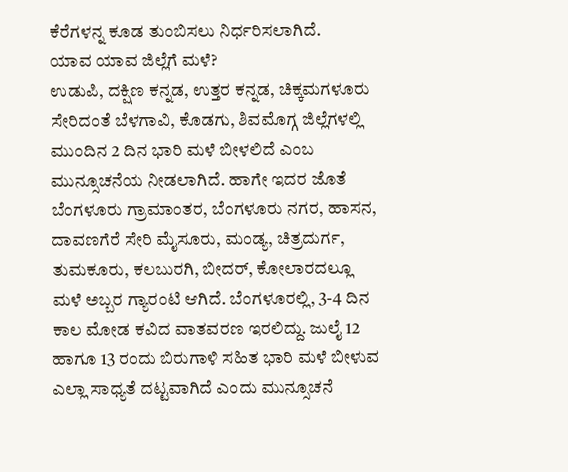ಕೆರೆಗಳನ್ನ ಕೂಡ ತುಂಬಿಸಲು ನಿರ್ಧರಿಸಲಾಗಿದೆ.
ಯಾವ ಯಾವ ಜಿಲ್ಲೆಗೆ ಮಳೆ?
ಉಡುಪಿ, ದಕ್ಷಿಣ ಕನ್ನಡ, ಉತ್ತರ ಕನ್ನಡ, ಚಿಕ್ಕಮಗಳೂರು ಸೇರಿದಂತೆ ಬೆಳಗಾವಿ, ಕೊಡಗು, ಶಿವಮೊಗ್ಗ ಜಿಲ್ಲೆಗಳಲ್ಲಿ ಮುಂದಿನ 2 ದಿನ ಭಾರಿ ಮಳೆ ಬೀಳಲಿದೆ ಎಂಬ ಮುನ್ಸೂಚನೆಯ ನೀಡಲಾಗಿದೆ. ಹಾಗೇ ಇದರ ಜೊತೆ ಬೆಂಗಳೂರು ಗ್ರಾಮಾಂತರ, ಬೆಂಗಳೂರು ನಗರ, ಹಾಸನ, ದಾವಣಗೆರೆ ಸೇರಿ ಮೈಸೂರು, ಮಂಡ್ಯ, ಚಿತ್ರದುರ್ಗ, ತುಮಕೂರು, ಕಲಬುರಗಿ, ಬೀದರ್, ಕೋಲಾರದಲ್ಲೂ ಮಳೆ ಅಬ್ಬರ ಗ್ಯಾರಂಟಿ ಆಗಿದೆ. ಬೆಂಗಳೂರಲ್ಲಿ, 3-4 ದಿನ ಕಾಲ ಮೋಡ ಕವಿದ ವಾತವರಣ ಇರಲಿದ್ದು. ಜುಲೈ 12 ಹಾಗೂ 13 ರಂದು ಬಿರುಗಾಳಿ ಸಹಿತ ಭಾರಿ ಮಳೆ ಬೀಳುವ ಎಲ್ಲಾ ಸಾಧ್ಯತೆ ದಟ್ಟವಾಗಿದೆ ಎಂದು ಮುನ್ಸೂಚನೆ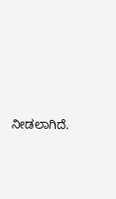ನೀಡಲಾಗಿದೆ.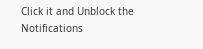Click it and Unblock the Notifications